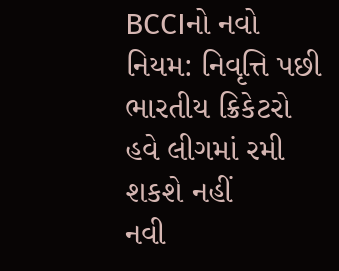BCCIનો નવો નિયમ: નિવૃત્તિ પછી ભારતીય ક્રિકેટરો હવે લીગમાં રમી શકશે નહીં
નવી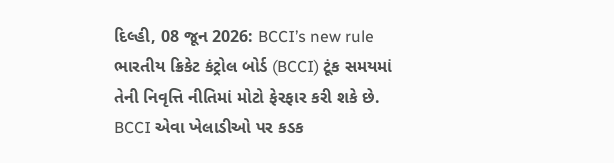દિલ્હી, 08 જૂન 2026: BCCI’s new rule ભારતીય ક્રિકેટ કંટ્રોલ બોર્ડ (BCCI) ટૂંક સમયમાં તેની નિવૃત્તિ નીતિમાં મોટો ફેરફાર કરી શકે છે. BCCI એવા ખેલાડીઓ પર કડક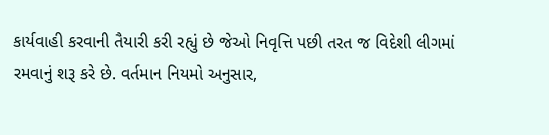કાર્યવાહી કરવાની તૈયારી કરી રહ્યું છે જેઓ નિવૃત્તિ પછી તરત જ વિદેશી લીગમાં રમવાનું શરૂ કરે છે. વર્તમાન નિયમો અનુસાર,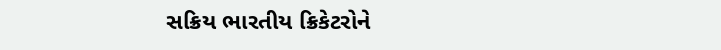સક્રિય ભારતીય ક્રિકેટરોને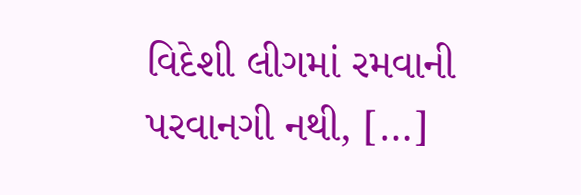વિદેશી લીગમાં રમવાની પરવાનગી નથી, […]